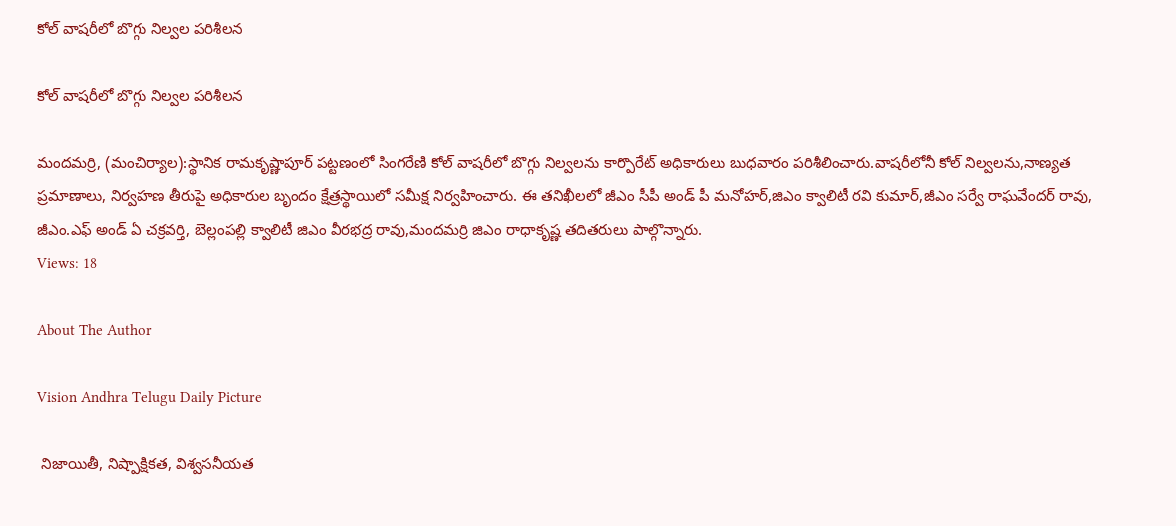కోల్ వాషరీలో బొగ్గు నిల్వల పరిశీలన

కోల్ వాషరీలో బొగ్గు నిల్వల పరిశీలన

మందమర్రి, (మంచిర్యాల):స్థానిక రామకృష్ణాపూర్ పట్టణంలో సింగరేణి కోల్ వాషరీలో బొగ్గు నిల్వలను కార్పొరేట్ అధికారులు బుధవారం పరిశీలించారు.వాషరీలోనీ కోల్ నిల్వలను,నాణ్యత ప్రమాణాలు, నిర్వహణ తీరుపై అధికారుల బృందం క్షేత్రస్థాయిలో సమీక్ష నిర్వహించారు. ఈ తనిఖీలలో జీఎం సీపీ అండ్ పీ మనోహర్,జిఎం క్వాలిటీ రవి కుమార్,జీఎం సర్వే రాఘవేందర్ రావు, జీఎం.ఎఫ్ అండ్ ఏ చక్రవర్తి, బెల్లంపల్లి క్వాలిటీ జిఎం వీరభద్ర రావు,మందమర్రి జిఎం రాధాకృష్ణ తదితరులు పాల్గొన్నారు.
Views: 18

About The Author

Vision Andhra Telugu Daily Picture

 నిజాయితీ, నిష్పాక్షికత, విశ్వసనీయత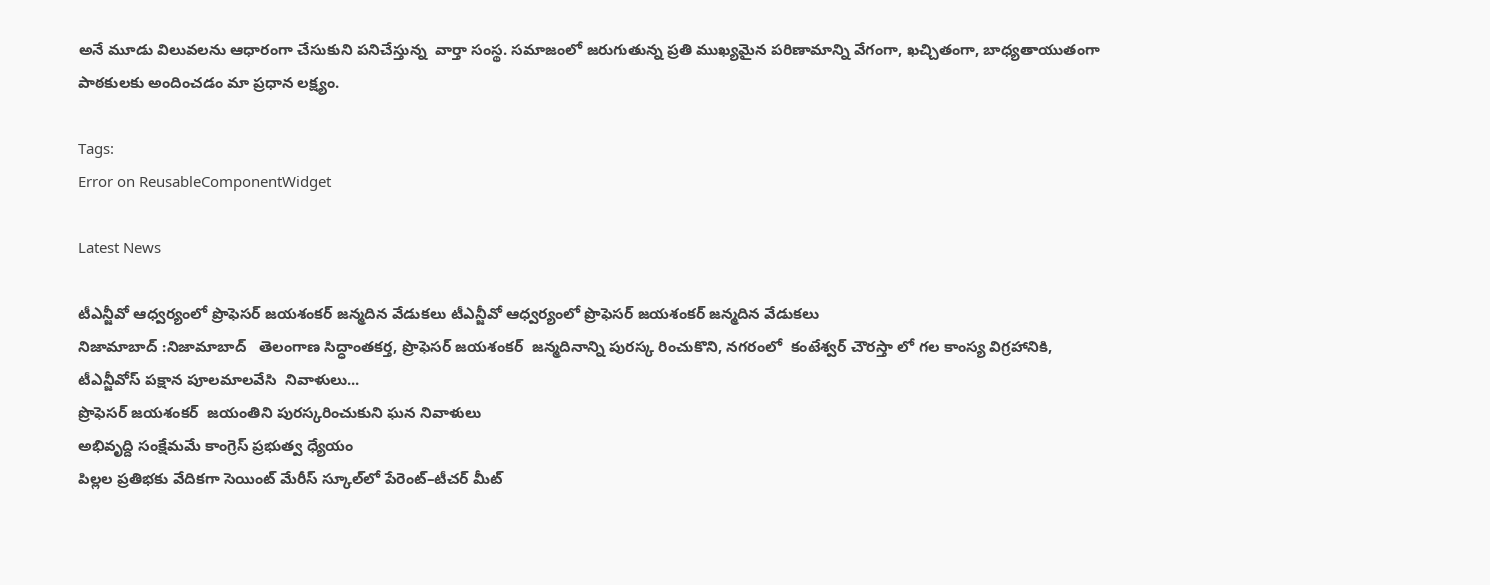అనే మూడు విలువలను ఆధారంగా చేసుకుని పనిచేస్తున్న  వార్తా సంస్థ. సమాజంలో జరుగుతున్న ప్రతి ముఖ్యమైన పరిణామాన్ని వేగంగా, ఖచ్చితంగా, బాధ్యతాయుతంగా పాఠకులకు అందించడం మా ప్రధాన లక్ష్యం.

Tags:
Error on ReusableComponentWidget

Latest News

టీఎన్జీవో ఆధ్వర్యంలో ప్రొఫెసర్ జయశంకర్ జన్మదిన వేడుకలు టీఎన్జీవో ఆధ్వర్యంలో ప్రొఫెసర్ జయశంకర్ జన్మదిన వేడుకలు
నిజామాబాద్ :నిజామాబాద్   తెలంగాణ సిద్ధాంతకర్త, ప్రొఫెసర్ జయశంకర్  జన్మదినాన్ని పురస్క రించుకొని, నగరంలో  కంటేశ్వర్ చౌరస్తా లో గల కాంస్య విగ్రహానికి, టీఎన్జీవోస్ పక్షాన పూలమాలవేసి  నివాళులు...
ప్రొఫెసర్ జయశంకర్  జయంతిని పురస్కరించుకుని ఘన నివాళులు
అభివృద్ది సంక్షేమమే కాంగ్రెస్ ప్రభుత్వ ధ్యేయం
పిల్లల ప్రతిభకు వేదికగా సెయింట్ మేరీస్ స్కూల్‌లో పేరెంట్–టీచర్ మీట్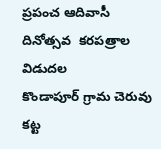ప్రపంచ ఆదివాసీ దినోత్సవ  కరపత్రాల విడుదల
కొండాపూర్ గ్రామ చెరువు కట్ట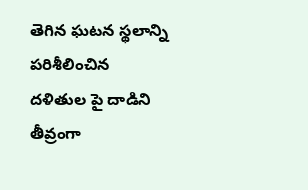తెగిన ఘటన స్థలాన్ని పరిశీలించిన
దళితుల పై దాడిని తీవ్రంగా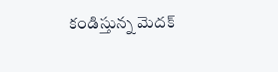కండిస్తున్న మెదక్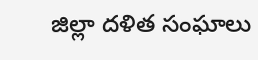జిల్లా దళిత సంఘాలు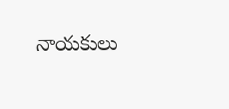నాయకులు